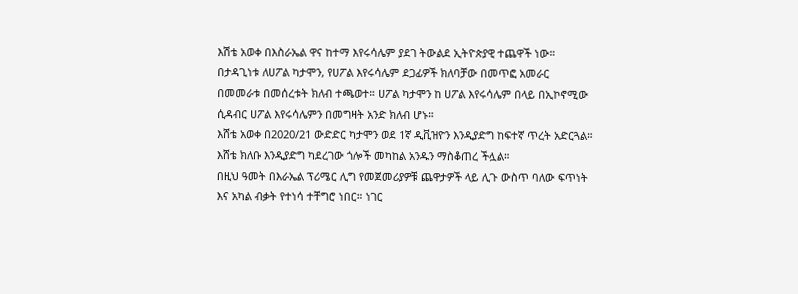እሽቴ አወቀ በእስራኤል ዋና ከተማ እየሩሳሌም ያደገ ትውልደ ኢትዮጵያዊ ተጨዋች ነው። በታዳጊነቱ ለሀፖል ካታሞን, የሀፖል እየሩሳሌም ደጋፊዎች ክለባቻው በመጥፎ አመራር በመመራቱ በመሰረቱት ክለብ ተጫወተ። ሀፖል ካታሞን ከ ሀፖል እየሩሳሌም በላይ በኢኮኖሚው ሲዳብር ሀፖል እየሩሳሌምን በመግዛት አንድ ክለብ ሆኑ።
እሸቴ አወቀ በ2020/21 ውድድር ካታሞን ወደ 1ኛ ዲቪዝዮን እንዲያድግ ከፍተኛ ጥረት አድርጓል። እሸቴ ክለቡ እንዲያድግ ካደረገው ጎሎች መካከል አንዱን ማስቆጠረ ችሏል።
በዚህ ዓመት በእራኤል ፕሪሜር ሊግ የመጀመሪያዎቹ ጨዋታዎች ላይ ሊጉ ውስጥ ባለው ፍጥነት እና አካል ብቃት የተነሳ ተቸግሮ ነበር። ነገር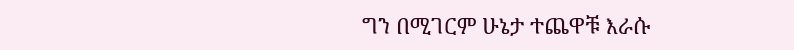ግን በሚገርም ሁኔታ ተጨዋቹ እራሱ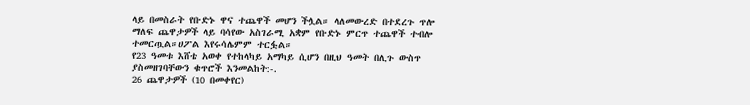ላይ በመስራት የቡድኑ ዋና ተጨዋች መሆን ችሏል። ላለመውረድ በተደረጉ ጥሎ ማለፍ ጨዋታዎች ላይ ባሳየው አስገራሚ አቋም የቡድኑ ምርጥ ተጨዋች ተብሎ ተመርጧል።ሀፖል እየሩሳሌምም ተርፏል።
የ23 ዓመቱ እሸቴ አወቀ የተከላካይ አማካይ ሲሆን በዚህ ዓመት በሊጉ ውስጥ ያስመዘገባቸውን ቁጥሮች እንመልከት:-.
26 ጨዋታዎች (10 በመቀየር)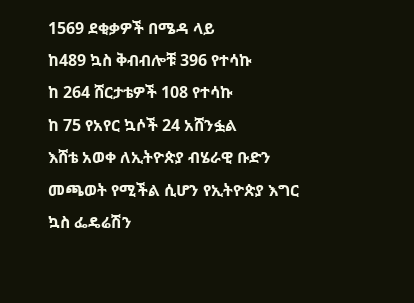1569 ደቂቃዎች በሜዳ ላይ
ከ489 ኳስ ቅብብሎቹ 396 የተሳኩ
ከ 264 ሸርታቴዎች 108 የተሳኩ
ከ 75 የአየር ኳሶች 24 አሸንፏል
እሸቴ አወቀ ለኢትዮጵያ ብሄራዊ ቡድን መጫወት የሚችል ሲሆን የኢትዮጵያ እግር ኳስ ፌዴሬሽን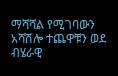ማሻሻል የሚገባውን አሻሽሎ ተጨዋቹን ወደ ብሄራዊ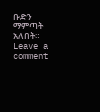ቡድን ማምጣት አለበት።
Leave a comment